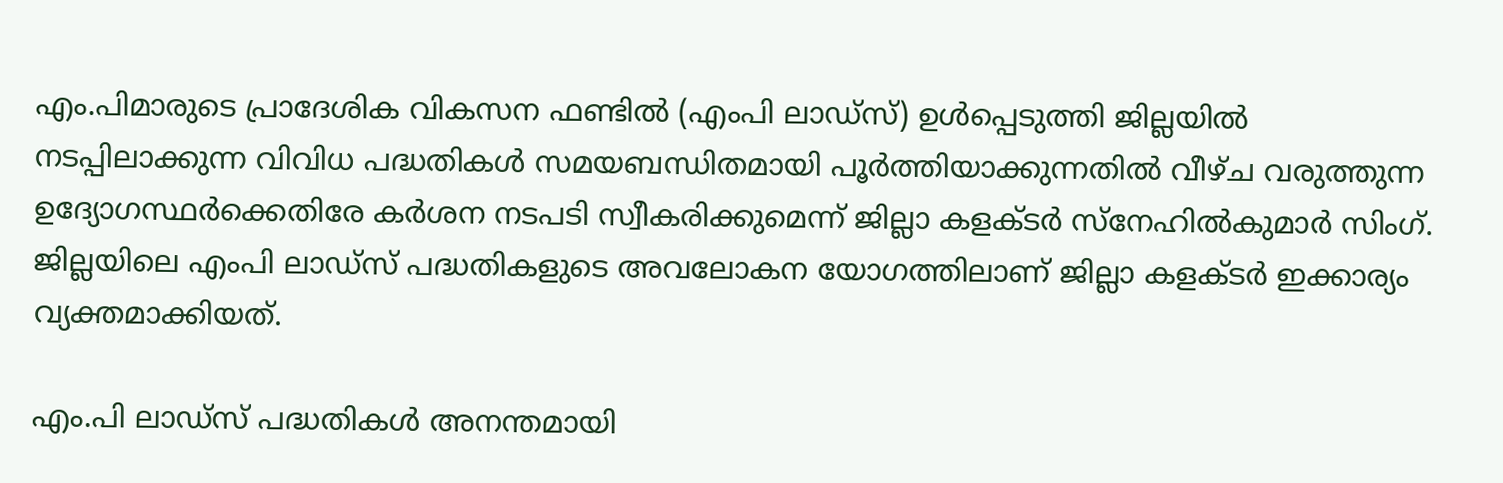എം.പിമാരുടെ പ്രാദേശിക വികസന ഫണ്ടില്‍ (എംപി ലാഡ്സ്) ഉള്‍പ്പെടുത്തി ജില്ലയില്‍ നടപ്പിലാക്കുന്ന വിവിധ പദ്ധതികള്‍ സമയബന്ധിതമായി പൂര്‍ത്തിയാക്കുന്നതില്‍ വീഴ്ച വരുത്തുന്ന ഉദ്യോഗസ്ഥര്‍ക്കെതിരേ കര്‍ശന നടപടി സ്വീകരിക്കുമെന്ന് ജില്ലാ കളക്ടര്‍ സ്നേഹില്‍കുമാര്‍ സിംഗ്. ജില്ലയിലെ എംപി ലാഡ്സ് പദ്ധതികളുടെ അവലോകന യോഗത്തിലാണ് ജില്ലാ കളക്ടര്‍ ഇക്കാര്യം വ്യക്തമാക്കിയത്.

എം.പി ലാഡ്സ് പദ്ധതികള്‍ അനന്തമായി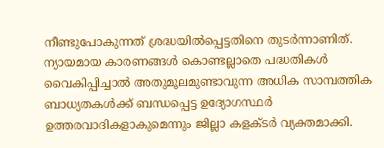നീണ്ടുപോകുന്നത് ശ്രദ്ധയില്‍പ്പെട്ടതിനെ തുടര്‍ന്നാണിത്. ന്യായമായ കാരണങ്ങള്‍ കൊണ്ടല്ലാതെ പദ്ധതികള്‍ വൈകിപ്പിച്ചാല്‍ അതുമൂലമുണ്ടാവുന്ന അധിക സാമ്പത്തിക ബാധ്യതകള്‍ക്ക് ബന്ധപ്പെട്ട ഉദ്യോഗസ്ഥര്‍ ഉത്തരവാദികളാകുമെന്നും ജില്ലാ കളക്ടര്‍ വ്യക്തമാക്കി.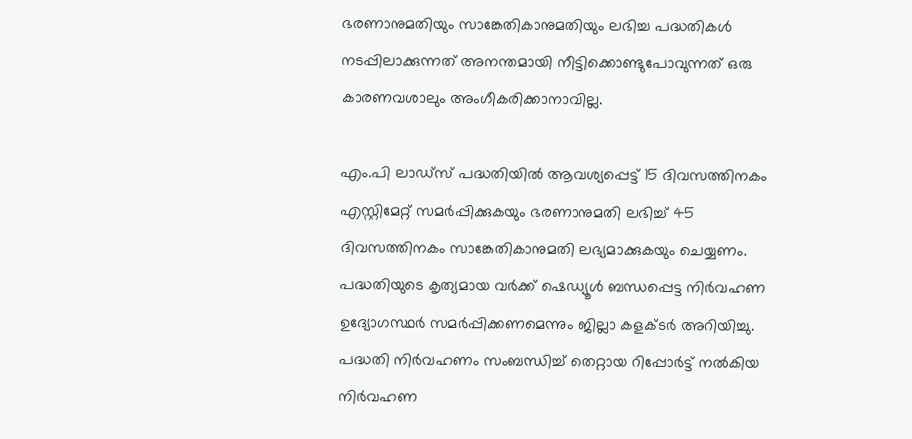ഭരണാനുമതിയും സാങ്കേതികാനുമതിയും ലഭിച്ച പദ്ധതികള്‍ നടപ്പിലാക്കുന്നത് അനന്തമായി നീട്ടിക്കൊണ്ടുപോവുന്നത് ഒരു കാരണവശാലും അംഗീകരിക്കാനാവില്ല.

എം.പി ലാഡ്സ് പദ്ധതിയില്‍ ആവശ്യപ്പെട്ട് 15 ദിവസത്തിനകം എസ്റ്റിമേറ്റ് സമര്‍പ്പിക്കുകയും ഭരണാനുമതി ലഭിച്ച് 45 ദിവസത്തിനകം സാങ്കേതികാനുമതി ലഭ്യമാക്കുകയും ചെയ്യണം. പദ്ധതിയുടെ കൃത്യമായ വര്‍ക്ക് ഷെഡ്യൂള്‍ ബന്ധപ്പെട്ട നിര്‍വഹണ ഉദ്യോഗസ്ഥര്‍ സമര്‍പ്പിക്കണമെന്നും ജില്ലാ കളക്ടര്‍ അറിയിച്ചു. പദ്ധതി നിര്‍വഹണം സംബന്ധിച്ച് തെറ്റായ റിപ്പോര്‍ട്ട് നല്‍കിയ നിര്‍വഹണ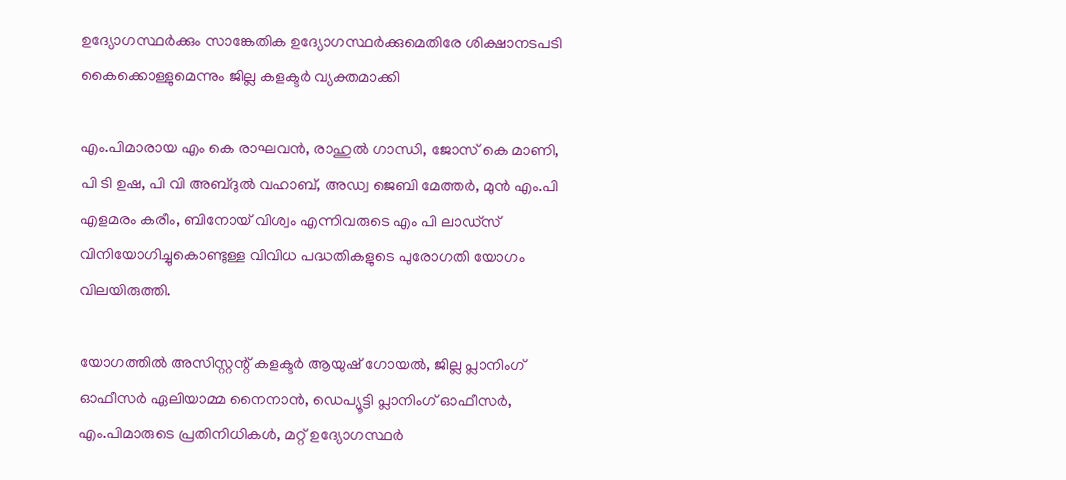ഉദ്യോഗസ്ഥര്‍ക്കും സാങ്കേതിക ഉദ്യോഗസ്ഥര്‍ക്കുമെതിരേ ശിക്ഷാനടപടി കൈക്കൊള്ളുമെന്നും ജില്ല കളക്ടര്‍ വ്യക്തമാക്കി

എം.പിമാരായ എം കെ രാഘവന്‍, രാഹുല്‍ ഗാന്ധി, ജോസ് കെ മാണി, പി ടി ഉഷ, പി വി അബ്ദുല്‍ വഹാബ്, അഡ്വ ജെബി മേത്തര്‍, മുന്‍ എം.പി എളമരം കരീം, ബിനോയ് വിശ്വം എന്നിവരുടെ എം പി ലാഡ്‌സ് വിനിയോഗിച്ചുകൊണ്ടുള്ള വിവിധ പദ്ധതികളുടെ പുരോഗതി യോഗം വിലയിരുത്തി.

യോഗത്തില്‍ അസിസ്റ്റന്റ് കളക്ടര്‍ ആയുഷ് ഗോയല്‍, ജില്ല പ്ലാനിംഗ് ഓഫീസര്‍ ഏലിയാമ്മ നൈനാന്‍, ഡെപ്യൂട്ടി പ്ലാനിംഗ് ഓഫീസര്‍, എം.പിമാരുടെ പ്രതിനിധികള്‍, മറ്റ് ഉദ്യോഗസ്ഥര്‍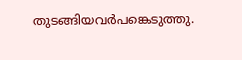തുടങ്ങിയവര്‍പങ്കെടുത്തു.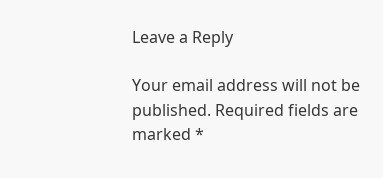Leave a Reply

Your email address will not be published. Required fields are marked *